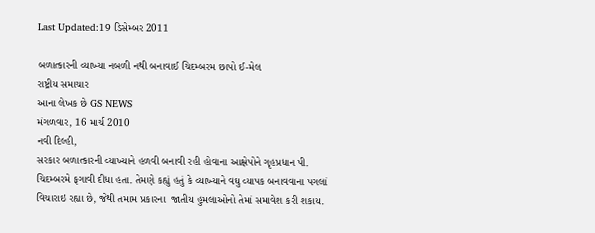Last Updated:19 ડિસેમ્બર 2011

બળાત્કારની વ્યાખ્યા નબળી નથી બનાવાઈ ચિદમ્બરમ છાપો ઈ-મેલ
રાષ્ટ્રીય સમાચાર
આના લેખક છે GS NEWS
મંગળવાર, 16 માર્ચ 2010
નવી દિલ્હી,
સરકાર બળાત્કારની વ્યાખ્યાને હળવી બનાવી રહી હોવાના આક્ષેપોને ગૃહપ્રધાન પી. ચિદમ્બરમે ફગાવી દીધા હતા. તેમણે કહ્યું હતું કે વ્યાખ્યાને વઘુ વ્યાપક બનાવવાના પગલાં વિચારાઇ રહ્યા છે, જેથી તમામ પ્રકારના  જાતીય હુમલાઓનો તેમાં સમાવેશ કરી શકાય.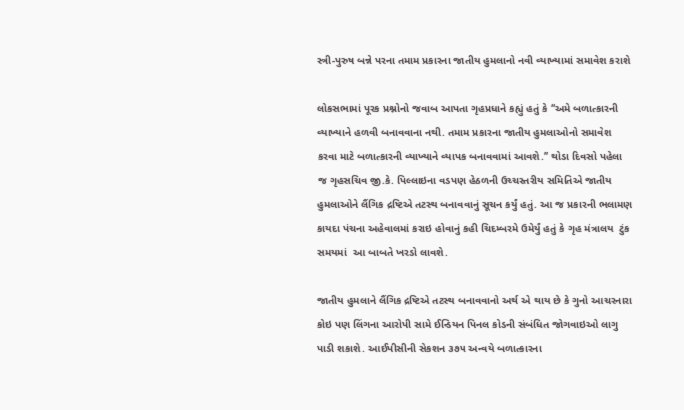સ્ત્રી-પુરુષ બન્ને પરના તમામ પ્રકારના જાતીય હુમલાનો નવી વ્યાખ્યામાં સમાવેશ કરાશે

લોકસભામાં પૂરક પ્રશ્નોનો જવાબ આપતા ગૃહપ્રધાને કહ્યું હતું કે ‘‘અમે બળાત્કારની વ્યાખ્યાને હળવી બનાવવાના નથી. તમામ પ્રકારના જાતીય હુમલાઓનો સમાવેશ કરવા માટે બળાત્કારની વ્યાખ્યાને વ્યાપક બનાવવામાં આવશે.’’ થોડા દિવસો પહેલા જ ગૃહસચિવ જી.કે. પિલ્લાઇના વડપણ હેઠળની ઉચ્ચસ્તરીય સમિતિએ જાતીય હુમલાઓને લૈંગિક દ્રષ્ટિએ તટસ્થ બનાવવાનું સૂચન કર્યું હતું. આ જ પ્રકારની ભલામણ કાયદા પંચના અહેવાલમાં કરાઇ હોવાનું કહી ચિદમ્બરમે ઉમેર્યું હતું કે ગૃહ મંત્રાલય  ટુંક સમયમાં  આ બાબતે ખરડો લાવશે.

જાતીય હુમલાને લૈંગિક દ્રષ્ટિએ તટસ્થ બનાવવાનો અર્થ એ થાય છે કે ગુનો આચરનારા કોઇ પણ લિંગના આરોપી સામે ઈન્ડિયન પિનલ કોડની સંબંધિત જોગવાઇઓ લાગુ પાડી શકાશે. આઈપીસીની સેકશન ૩૭૫ અન્વયે બળાત્કારના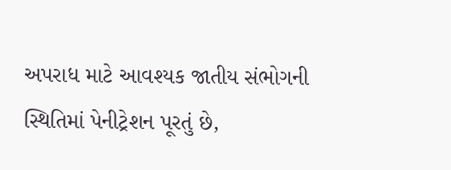અપરાધ માટે આવશ્યક જાતીય સંભોગની સ્થિતિમાં પેનીટ્રેશન પૂરતું છે,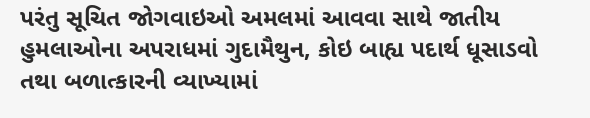પરંતુ સૂચિત જોગવાઇઓ અમલમાં આવવા સાથે જાતીય હુમલાઓના અપરાધમાં ગુદામૈથુન, કોઇ બાહ્ય પદાર્થ ધૂસાડવો તથા બળાત્કારની વ્યાખ્યામાં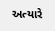અત્યારે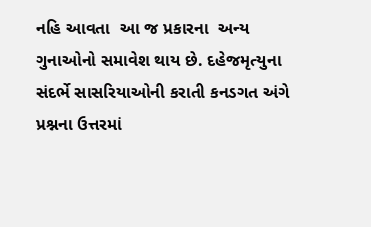નહિ આવતા  આ જ પ્રકારના  અન્ય ગુનાઓનો સમાવેશ થાય છે. દહેજમૃત્યુના સંદર્ભે સાસરિયાઓની કરાતી કનડગત અંગે પ્રશ્નના ઉત્તરમાં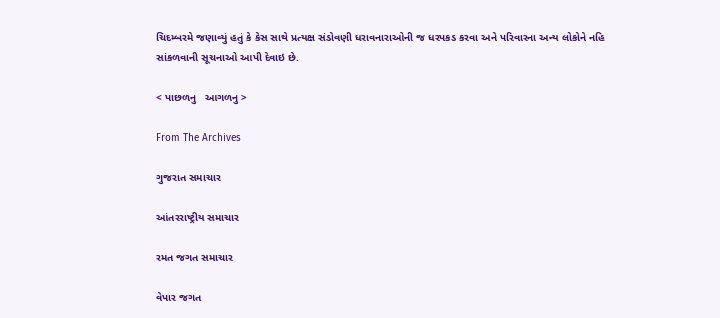ચિદમ્બરમે જણાવ્યું હતું કે કેસ સાથે પ્રત્યક્ષ સંડોવણી ધરાવનારાઓની જ ધરપકડ કરવા અને પરિવારના અન્ય લોકોને નહિ સાંકળવાની સૂચનાઓ આપી દેવાઇ છે.

< પાછળનુ   આગળનુ >

From The Archives

ગુજરાત સમાચાર

આંતરરાષ્ટ્રીય સમાચાર

રમત જગત સમાચાર

વેપાર જગત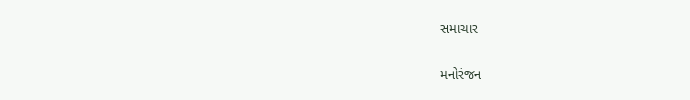સમાચાર

મનોરંજન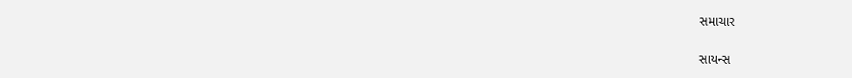સમાચાર

સાયન્સ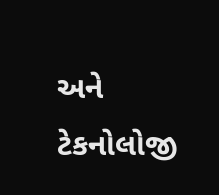અને ટેકનોલોજી